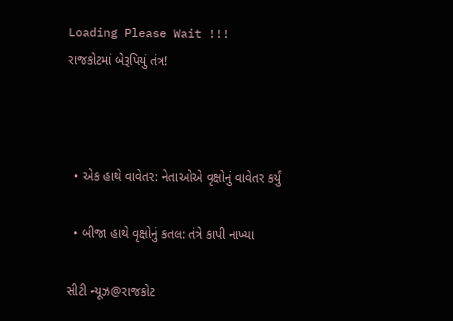Loading Please Wait !!!
રાજકોટમાં બેરૂપિયું તંત્ર!



  • એક હાથે વાવેતર: નેતાઓએ વૃક્ષોનું વાવેતર કર્યું

  • બીજા હાથે વૃક્ષોનું કતલ: તંત્રે કાપી નાખ્યા

સીટી ન્યૂઝ@રાજકોટ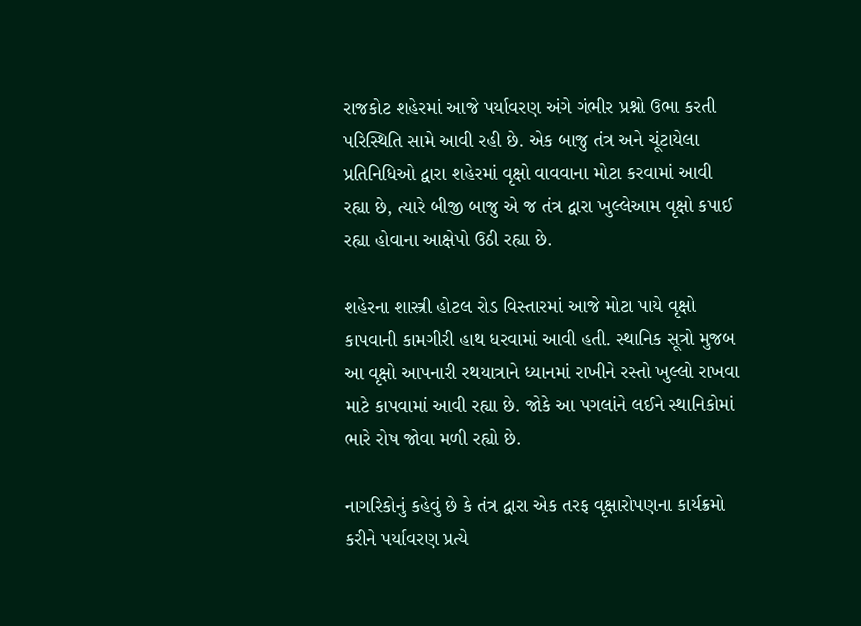રાજકોટ શહેરમાં આજે પર્યાવરણ અંગે ગંભીર પ્રશ્નો ઉભા કરતી પરિસ્થિતિ સામે આવી રહી છે. એક બાજુ તંત્ર અને ચૂંટાયેલા પ્રતિનિધિઓ દ્વારા શહેરમાં વૃક્ષો વાવવાના મોટા કરવામાં આવી રહ્યા છે, ત્યારે બીજી બાજુ એ જ તંત્ર દ્વારા ખુલ્લેઆમ વૃક્ષો કપાઈ રહ્યા હોવાના આક્ષેપો ઉઠી રહ્યા છે.

શહેરના શાસ્ત્રી હોટલ રોડ વિસ્તારમાં આજે મોટા પાયે વૃક્ષો કાપવાની કામગીરી હાથ ધરવામાં આવી હતી. સ્થાનિક સૂત્રો મુજબ આ વૃક્ષો આપનારી રથયાત્રાને ધ્યાનમાં રાખીને રસ્તો ખુલ્લો રાખવા માટે કાપવામાં આવી રહ્યા છે. જોકે આ પગલાંને લઈને સ્થાનિકોમાં ભારે રોષ જોવા મળી રહ્યો છે.

નાગરિકોનું કહેવું છે કે તંત્ર દ્વારા એક તરફ વૃક્ષારોપણના કાર્યક્રમો કરીને પર્યાવરણ પ્રત્યે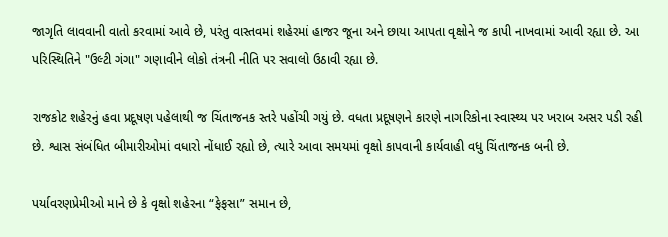જાગૃતિ લાવવાની વાતો કરવામાં આવે છે, પરંતુ વાસ્તવમાં શહેરમાં હાજર જૂના અને છાયા આપતા વૃક્ષોને જ કાપી નાખવામાં આવી રહ્યા છે. આ પરિસ્થિતિને "ઉલ્ટી ગંગા" ગણાવીને લોકો તંત્રની નીતિ પર સવાલો ઉઠાવી રહ્યા છે.

રાજકોટ શહેરનું હવા પ્રદૂષણ પહેલાથી જ ચિંતાજનક સ્તરે પહોંચી ગયું છે. વધતા પ્રદૂષણને કારણે નાગરિકોના સ્વાસ્થ્ય પર ખરાબ અસર પડી રહી છે. શ્વાસ સંબંધિત બીમારીઓમાં વધારો નોંધાઈ રહ્યો છે, ત્યારે આવા સમયમાં વૃક્ષો કાપવાની કાર્યવાહી વધુ ચિંતાજનક બની છે.

પર્યાવરણપ્રેમીઓ માને છે કે વૃક્ષો શહેરના “ફેફસા” સમાન છે,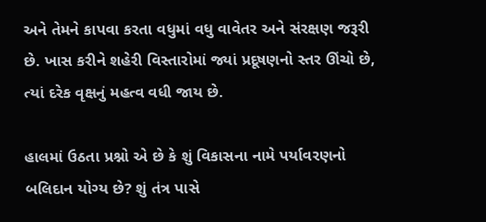અને તેમને કાપવા કરતા વધુમાં વધુ વાવેતર અને સંરક્ષણ જરૂરી છે. ખાસ કરીને શહેરી વિસ્તારોમાં જ્યાં પ્રદૂષણનો સ્તર ઊંચો છે, ત્યાં દરેક વૃક્ષનું મહત્વ વધી જાય છે.

હાલમાં ઉઠતા પ્રશ્નો એ છે કે શું વિકાસના નામે પર્યાવરણનો બલિદાન યોગ્ય છે? શું તંત્ર પાસે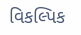વિકલ્પિક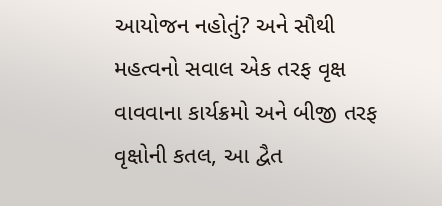આયોજન નહોતું? અને સૌથી મહત્વનો સવાલ એક તરફ વૃક્ષ વાવવાના કાર્યક્રમો અને બીજી તરફ વૃક્ષોની કતલ, આ દ્વૈત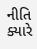નીતિ ક્યારે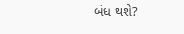બંધ થશે?